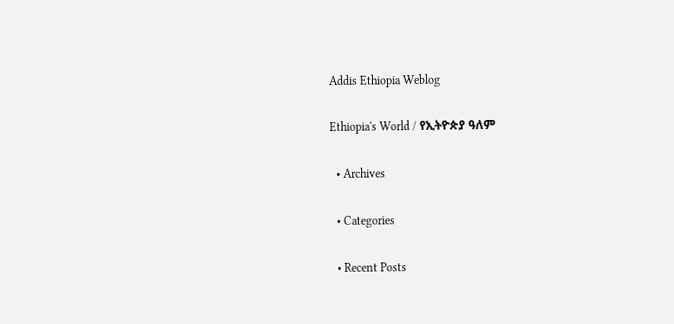Addis Ethiopia Weblog

Ethiopia's World / የኢትዮጵያ ዓለም

  • Archives

  • Categories

  • Recent Posts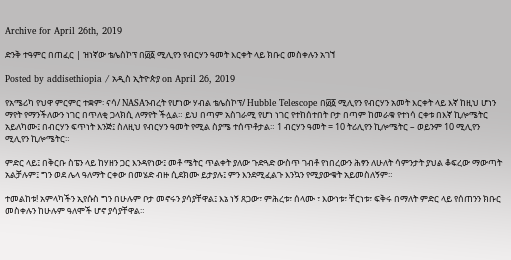Archive for April 26th, 2019

ድንቅ ተዓምር በጠፈር | ዝነኛው ቴሌስኮፕ በ፴፩ ሚሊየን የብርሃን ዓመት እርቀት ላይ ክቡር መስቀሉን አገኘ

Posted by addisethiopia / አዲስ ኢትዮጵያ on April 26, 2019

የአሜሪካ የህዋ ምርምር ተቋም፡ ናሳ/ NASAንብረት የሆነው ሃብል ቴሌስኮፕ/ Hubble Telescope በ፴፩ ሚሊየን የብርሃን አመት እርቀት ላይ እኛ ከዚህ ሆነን ማየት የማንችለውን ነገር በጥለቂ ጋላክሲ ለማየት ችሏል። ይህ በጣም አስገራሚ የሆነ ነገር የተከሰተበት ቦታ በጣም ከመራቁ የተነሳ ርቀቱ በእኛ ኪሎሜትር አይለካሙ፤ በብርሃን ፍጥነት እንጅ፤ ስለዚህ የብርሃን ዓመት የሚል ስያሜ ተሰጥቶታል። 1 ብርሃን ዓመት = 10 ትሪሊየን ኪሎሜትር – ወይንም 10 ሚሊየን ሚሊየን ኪሎሜትር።

ምድር ላይ፤ በቅርቡ ስፔን ላይ ከሃዘን ጋር እንዳየነው፤ መቶ ሜትር ጥልቀት ያለው ጉድጓድ ውስጥ ገብቶ የነበረውን ሕፃን ለሁለት ሳምንታት ያህል ቆፍረው ማውጣት አልቻሉም፤ ግን ወደ ሌላ ዓለማት ርቀው በመሄድ ብዙ ሲደክሙ ይታያሉ፤ ምን እንደሚፈልጉ እንኳን የሚያውቁት አይመስለኝም።

ተመልከቱ! አምላካችን ኢየሱስ ግን በሁሉም ቦታ መኖሩን ያሳያቸዋል፤ እኔ ነኝ ጸጋው፣ ምሕረቱ፣ ሰላሙ ፣ እውነቱ፣ ቸርነቱ፣ ፍቅሩ በማለት ምድር ላይ የሰጠንን ክቡር መስቀሉን ከሁሉም ዓለሞች ሆኖ ያሳያቸዋል።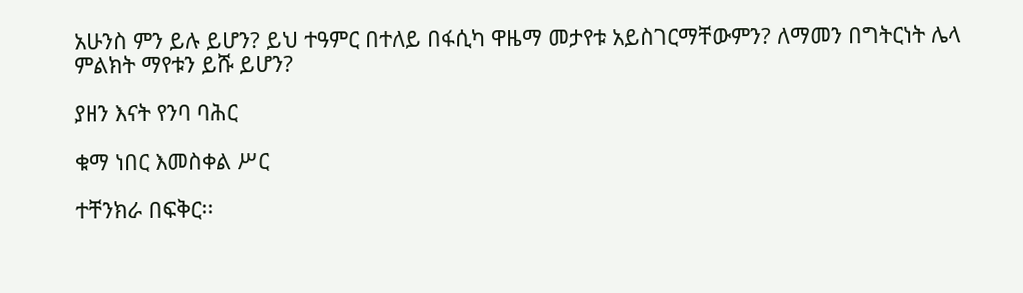አሁንስ ምን ይሉ ይሆን? ይህ ተዓምር በተለይ በፋሲካ ዋዜማ መታየቱ አይስገርማቸውምን? ለማመን በግትርነት ሌላ ምልክት ማየቱን ይሹ ይሆን?

ያዘን እናት የንባ ባሕር

ቁማ ነበር እመስቀል ሥር

ተቸንክራ በፍቅር፡፡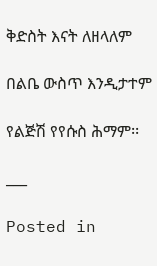ቅድስት እናት ለዘላለም

በልቤ ውስጥ እንዲታተም

የልጅሽ የየሱስ ሕማም፡፡

___

Posted in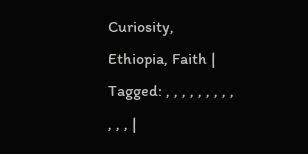Curiosity, Ethiopia, Faith | Tagged: , , , , , , , , , , , , |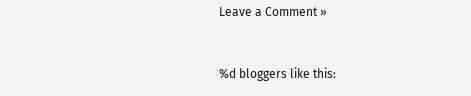Leave a Comment »


%d bloggers like this: